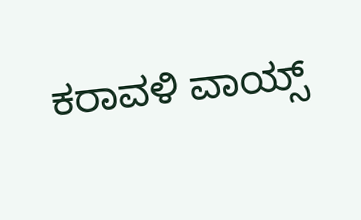ಕರಾವಳಿ ವಾಯ್ಸ್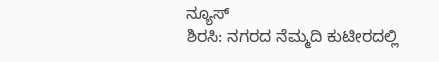ನ್ಯೂಸ್
ಶಿರಸಿ: ನಗರದ ನೆಮ್ಮದಿ ಕುಟೀರದಲ್ಲಿ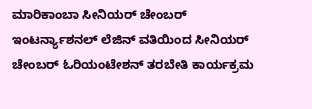ಮಾರಿಕಾಂಬಾ ಸೀನಿಯರ್ ಚೇಂಬರ್ ಇಂಟರ್ನ್ಯಾಶನಲ್ ಲೆಜಿನ್ ವತಿಯಿಂದ ಸೀನಿಯರ್ ಚೇಂಬರ್ ಓರಿಯಂಟೇಶನ್ ತರಬೇತಿ ಕಾರ್ಯಕ್ರಮ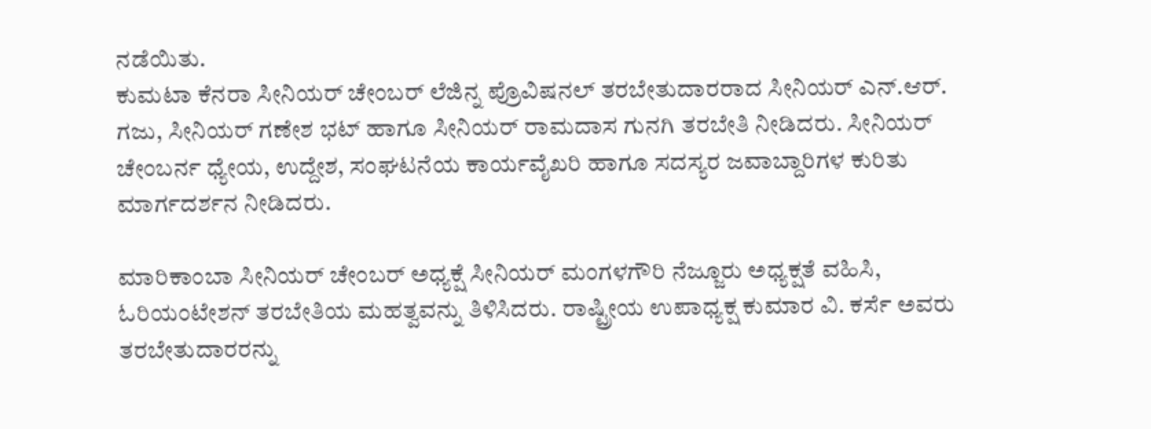ನಡೆಯಿತು.
ಕುಮಟಾ ಕೆನರಾ ಸೀನಿಯರ್ ಚೇಂಬರ್ ಲೆಜಿನ್ನ ಪ್ರೊವಿಷನಲ್ ತರಬೇತುದಾರರಾದ ಸೀನಿಯರ್ ಎನ್.ಆರ್. ಗಜು, ಸೀನಿಯರ್ ಗಣೇಶ ಭಟ್ ಹಾಗೂ ಸೀನಿಯರ್ ರಾಮದಾಸ ಗುನಗಿ ತರಬೇತಿ ನೀಡಿದರು. ಸೀನಿಯರ್ ಚೇಂಬರ್ನ ಧ್ಯೇಯ, ಉದ್ದೇಶ, ಸಂಘಟನೆಯ ಕಾರ್ಯವೈಖರಿ ಹಾಗೂ ಸದಸ್ಯರ ಜವಾಬ್ದಾರಿಗಳ ಕುರಿತು ಮಾರ್ಗದರ್ಶನ ನೀಡಿದರು.

ಮಾರಿಕಾಂಬಾ ಸೀನಿಯರ್ ಚೇಂಬರ್ ಅಧ್ಯಕ್ಷೆ ಸೀನಿಯರ್ ಮಂಗಳಗೌರಿ ನೆಜ್ಜೂರು ಅಧ್ಯಕ್ಷತೆ ವಹಿಸಿ, ಓರಿಯಂಟೇಶನ್ ತರಬೇತಿಯ ಮಹತ್ವವನ್ನು ತಿಳಿಸಿದರು. ರಾಷ್ಟ್ರೀಯ ಉಪಾಧ್ಯಕ್ಷ ಕುಮಾರ ವಿ. ಕರ್ಸೆ ಅವರು ತರಬೇತುದಾರರನ್ನು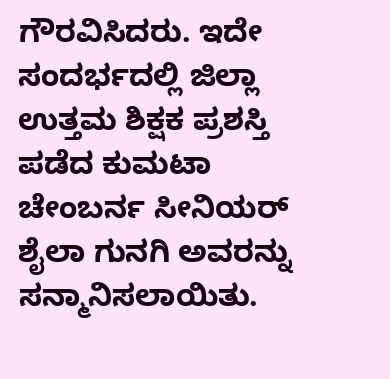ಗೌರವಿಸಿದರು. ಇದೇ ಸಂದರ್ಭದಲ್ಲಿ ಜಿಲ್ಲಾ ಉತ್ತಮ ಶಿಕ್ಷಕ ಪ್ರಶಸ್ತಿ ಪಡೆದ ಕುಮಟಾ ಚೇಂಬರ್ನ ಸೀನಿಯರ್ ಶೈಲಾ ಗುನಗಿ ಅವರನ್ನು ಸನ್ಮಾನಿಸಲಾಯಿತು.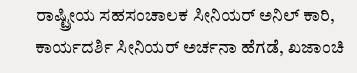ರಾಷ್ಟ್ರೀಯ ಸಹಸಂಚಾಲಕ ಸೀನಿಯರ್ ಅನಿಲ್ ಕಾರಿ, ಕಾರ್ಯದರ್ಶಿ ಸೀನಿಯರ್ ಅರ್ಚನಾ ಹೆಗಡೆ, ಖಜಾಂಚಿ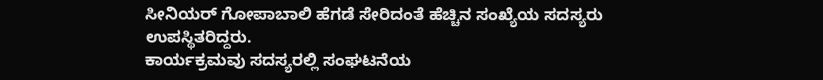ಸೀನಿಯರ್ ಗೋಪಾಬಾಲಿ ಹೆಗಡೆ ಸೇರಿದಂತೆ ಹೆಚ್ಚಿನ ಸಂಖ್ಯೆಯ ಸದಸ್ಯರು ಉಪಸ್ಥಿತರಿದ್ದರು.
ಕಾರ್ಯಕ್ರಮವು ಸದಸ್ಯರಲ್ಲಿ ಸಂಘಟನೆಯ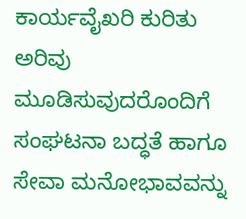ಕಾರ್ಯವೈಖರಿ ಕುರಿತು ಅರಿವು ಮೂಡಿಸುವುದರೊಂದಿಗೆ ಸಂಘಟನಾ ಬದ್ಧತೆ ಹಾಗೂ ಸೇವಾ ಮನೋಭಾವವನ್ನು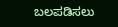ಬಲಪಡಿಸಲು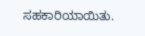ಸಹಕಾರಿಯಾಯಿತು.